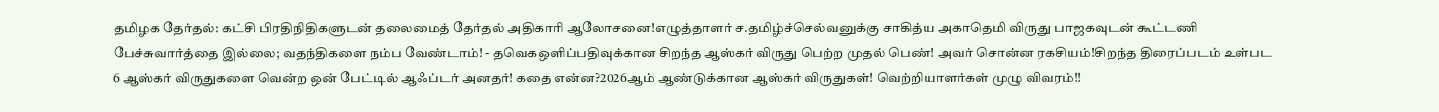தமிழக தேர்தல்: கட்சி பிரதிநிதிகளுடன் தலைமைத் தேர்தல் அதிகாரி ஆலோசனை!எழுத்தாளர் ச.தமிழ்ச்செல்வனுக்கு சாகித்ய அகாதெமி விருது பாஜகவுடன் கூட்டணி பேச்சுவார்த்தை இல்லை; வதந்திகளை நம்ப வேண்டாம்! - தவெகஒளிப்பதிவுக்கான சிறந்த ஆஸ்கர் விருது பெற்ற முதல் பெண்! அவர் சொன்ன ரகசியம்!சிறந்த திரைப்படம் உள்பட 6 ஆஸ்கர் விருதுகளை வென்ற ஒன் பேட்டில் ஆஃப்டர் அனதர்! கதை என்ன?2026ஆம் ஆண்டுக்கான ஆஸ்கர் விருதுகள்! வெற்றியாளர்கள் முழு விவரம்!!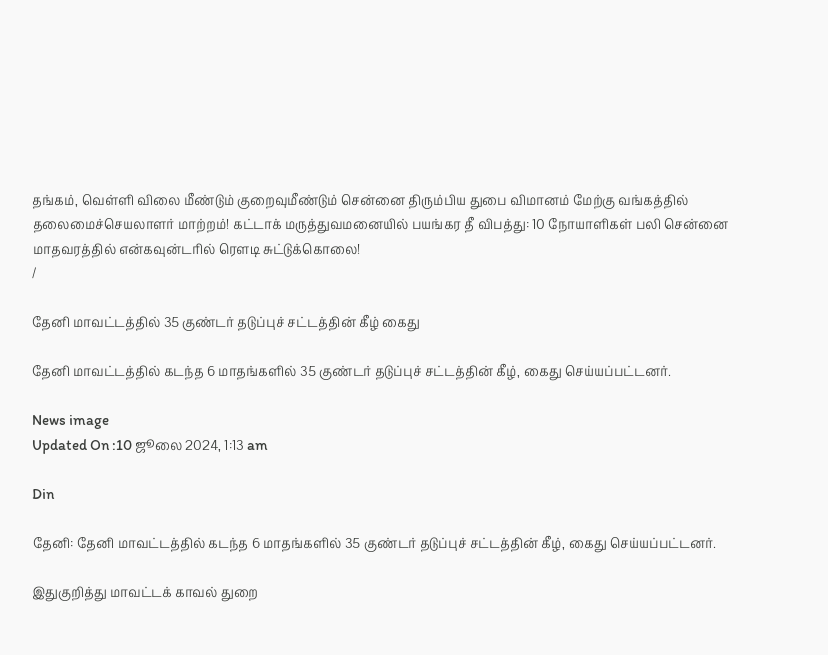தங்கம், வெள்ளி விலை மீண்டும் குறைவுமீண்டும் சென்னை திரும்பிய துபை விமானம் மேற்கு வங்கத்தில் தலைமைச்செயலாளர் மாற்றம்! கட்டாக் மருத்துவமனையில் பயங்கர தீ விபத்து: 10 நோயாளிகள் பலி சென்னை மாதவரத்தில் என்கவுன்டரில் ரௌடி சுட்டுக்கொலை!
/

தேனி மாவட்டத்தில் 35 குண்டர் தடுப்புச் சட்டத்தின் கீழ் கைது

தேனி மாவட்டத்தில் கடந்த 6 மாதங்களில் 35 குண்டர் தடுப்புச் சட்டத்தின் கீழ், கைது செய்யப்பட்டனர்.

News image
Updated On :10 ஜூலை 2024, 1:13 am

Din

தேனி: தேனி மாவட்டத்தில் கடந்த 6 மாதங்களில் 35 குண்டர் தடுப்புச் சட்டத்தின் கீழ், கைது செய்யப்பட்டனர்.

இதுகுறித்து மாவட்டக் காவல் துறை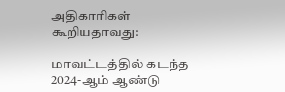அதிகாரிகள் கூறியதாவது:

மாவட்டத்தில் கடந்த 2024-ஆம் ஆண்டு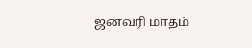ஜனவரி மாதம்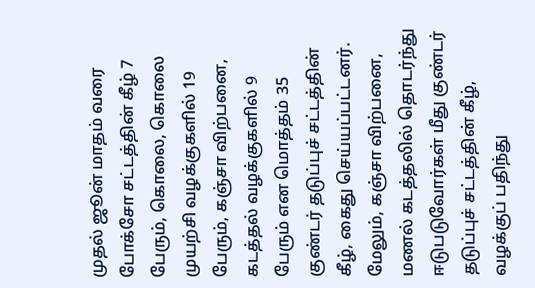முதல் ஜூன் மாதம் வரை போக்சோ சட்டத்தின் கீழ் 7 பேரும், கொலை, கொலை முயற்சி வழக்குகளில் 19 பேரும், கஞ்சா விற்பனை, கடத்தல் வழக்குகளில் 9 பேரும் என மொத்தம் 35 குண்டர் தடுப்புச் சட்டத்தின் கீழ், கைது செய்யப்பட்டனர். மேலும், கஞ்சா விற்பனை, மணல் கடத்தலில் தொடர்ந்து ஈடுபடுவோர்கள் மீது குண்டர் தடுப்புச் சட்டத்தின் கீழ், வழக்குப் பதிந்து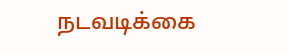நடவடிக்கை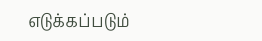எடுக்கப்படும்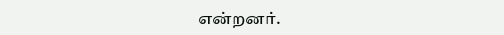என்றனர்.